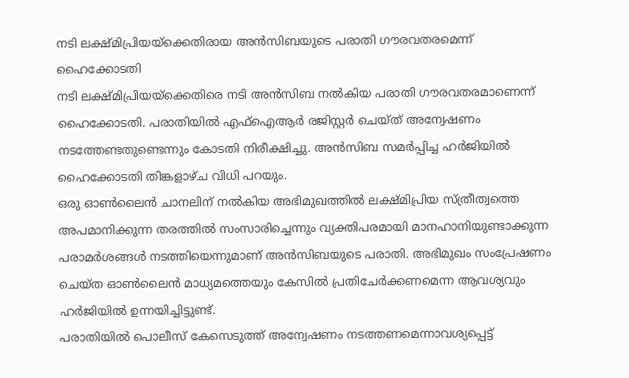നടി ലക്ഷ്മിപ്രിയയ്ക്കെതിരായ അൻസിബയുടെ പരാതി ഗൗരവതരമെന്ന് ഹൈക്കോടതി
നടി ലക്ഷ്മിപ്രിയയ്ക്കെതിരെ നടി അൻസിബ നൽകിയ പരാതി ഗൗരവതരമാണെന്ന് ഹൈക്കോടതി. പരാതിയിൽ എഫ്ഐആർ രജിസ്റ്റർ ചെയ്ത് അന്വേഷണം നടത്തേണ്ടതുണ്ടെന്നും കോടതി നിരീക്ഷിച്ചു. അൻസിബ സമർപ്പിച്ച ഹർജിയിൽ ഹൈക്കോടതി തിങ്കളാഴ്ച വിധി പറയും.
ഒരു ഓൺലൈൻ ചാനലിന് നൽകിയ അഭിമുഖത്തിൽ ലക്ഷ്മിപ്രിയ സ്ത്രീത്വത്തെ അപമാനിക്കുന്ന തരത്തിൽ സംസാരിച്ചെന്നും വ്യക്തിപരമായി മാനഹാനിയുണ്ടാക്കുന്ന പരാമർശങ്ങൾ നടത്തിയെന്നുമാണ് അൻസിബയുടെ പരാതി. അഭിമുഖം സംപ്രേഷണം ചെയ്ത ഓൺലൈൻ മാധ്യമത്തെയും കേസിൽ പ്രതിചേർക്കണമെന്ന ആവശ്യവും ഹർജിയിൽ ഉന്നയിച്ചിട്ടുണ്ട്.
പരാതിയിൽ പൊലീസ് കേസെടുത്ത് അന്വേഷണം നടത്തണമെന്നാവശ്യപ്പെട്ട്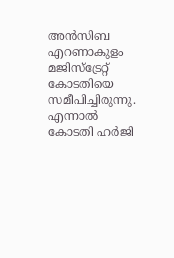അൻസിബ എറണാകുളം മജിസ്ട്രേറ്റ് കോടതിയെ സമീപിച്ചിരുന്നു. എന്നാൽ കോടതി ഹർജി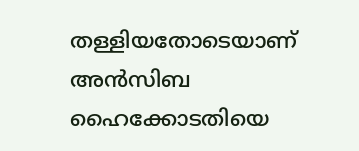തള്ളിയതോടെയാണ് അൻസിബ ഹൈക്കോടതിയെ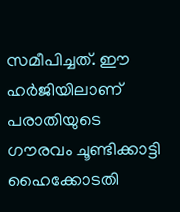സമീപിച്ചത്. ഈ ഹർജിയിലാണ് പരാതിയുടെ ഗൗരവം ചൂണ്ടിക്കാട്ടി ഹൈക്കോടതി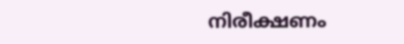നിരീക്ഷണം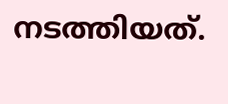നടത്തിയത്.